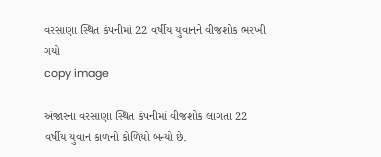વરસાણા સ્થિત કંપનીમાં 22 વર્ષીય યુવાનને વીજશોક ભરખી ગયો
copy image

અંજારના વરસાણા સ્થિત કંપનીમાં વીજશોક લાગતા 22 વર્ષીય યુવાન કાળનો કોળિયો બન્યો છે.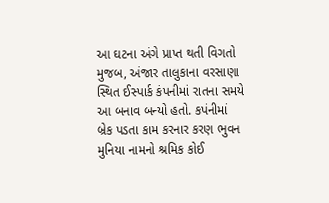આ ઘટના અંગે પ્રાપ્ત થતી વિગતો મુજબ, અંજાર તાલુકાના વરસાણા સ્થિત ઈસ્પાર્ક કંપનીમાં રાતના સમયે આ બનાવ બન્યો હતો. કપંનીમાં બ્રેક પડતા કામ કરનાર કરણ ભુવન મુનિયા નામનો શ્રમિક કોઈ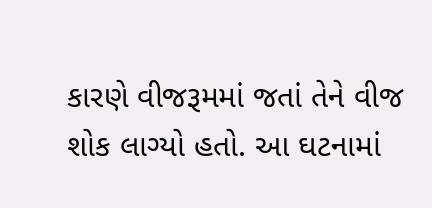કારણે વીજરૂમમાં જતાં તેને વીજ શોક લાગ્યો હતો. આ ઘટનામાં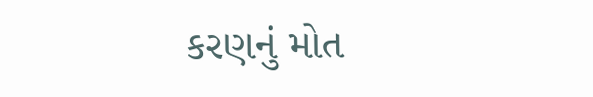કરણનું મોત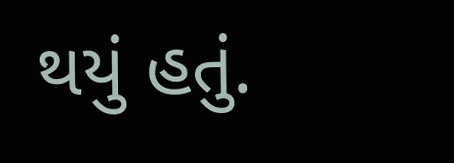થયું હતું.